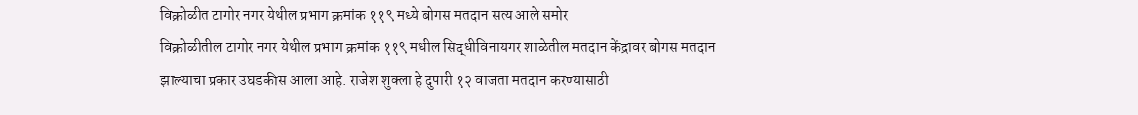विक्रोळीत टागोर नगर येथील प्रभाग क्रमांक ११९ मध्ये बोगस मतदान सत्य आले समोर
विक्रोळीतील टागोर नगर येथील प्रभाग क्रमांक ११९ मधील सिद्धीविनायगर शाळेतील मतदान केंद्रावर बोगस मतदान झाल्याचा प्रकार उघडकीस आला आहे. राजेश शुक्ला हे दुपारी १२ वाजता मतदान करण्यासाठी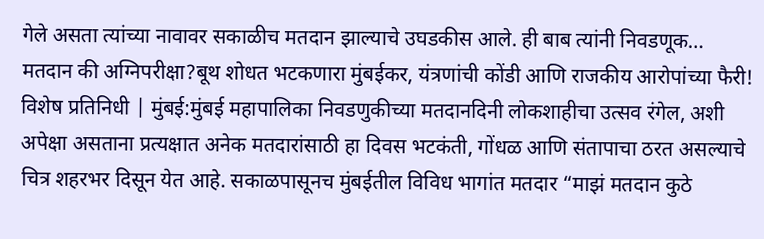गेले असता त्यांच्या नावावर सकाळीच मतदान झाल्याचे उघडकीस आले. ही बाब त्यांनी निवडणूक…
मतदान की अग्निपरीक्षा?बूथ शोधत भटकणारा मुंबईकर, यंत्रणांची कोंडी आणि राजकीय आरोपांच्या फैरी!
विशेष प्रतिनिधी | मुंबई:मुंबई महापालिका निवडणुकीच्या मतदानदिनी लोकशाहीचा उत्सव रंगेल, अशी अपेक्षा असताना प्रत्यक्षात अनेक मतदारांसाठी हा दिवस भटकंती, गोंधळ आणि संतापाचा ठरत असल्याचे चित्र शहरभर दिसून येत आहे. सकाळपासूनच मुंबईतील विविध भागांत मतदार “माझं मतदान कुठे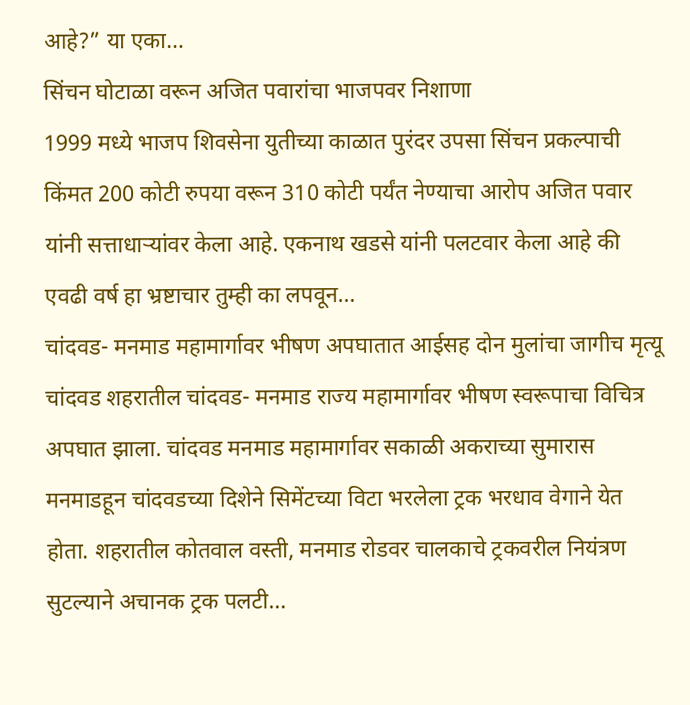आहे?” या एका…
सिंचन घोटाळा वरून अजित पवारांचा भाजपवर निशाणा
1999 मध्ये भाजप शिवसेना युतीच्या काळात पुरंदर उपसा सिंचन प्रकल्पाची किंमत 200 कोटी रुपया वरून 310 कोटी पर्यंत नेण्याचा आरोप अजित पवार यांनी सत्ताधाऱ्यांवर केला आहे. एकनाथ खडसे यांनी पलटवार केला आहे की एवढी वर्ष हा भ्रष्टाचार तुम्ही का लपवून…
चांदवड- मनमाड महामार्गावर भीषण अपघातात आईसह दोन मुलांचा जागीच मृत्यू
चांदवड शहरातील चांदवड- मनमाड राज्य महामार्गावर भीषण स्वरूपाचा विचित्र अपघात झाला. चांदवड मनमाड महामार्गावर सकाळी अकराच्या सुमारास मनमाडहून चांदवडच्या दिशेने सिमेंटच्या विटा भरलेला ट्रक भरधाव वेगाने येत होता. शहरातील कोतवाल वस्ती, मनमाड रोडवर चालकाचे ट्रकवरील नियंत्रण सुटल्याने अचानक ट्रक पलटी…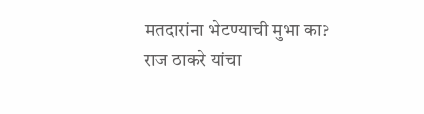मतदारांना भेटण्याची मुभा का? राज ठाकरे यांचा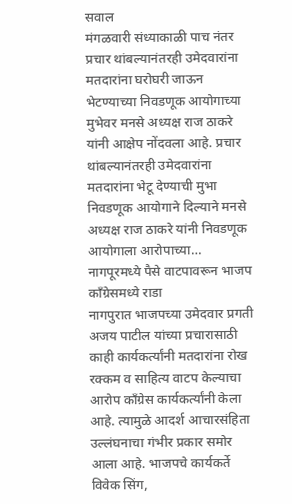सवाल
मंगळवारी संध्याकाळी पाच नंतर प्रचार थांबल्यानंतरही उमेदवारांना मतदारांना घरोघरी जाऊन भेटण्याच्या निवडणूक आयोगाच्या मुभेवर मनसे अध्यक्ष राज ठाकरे यांनी आक्षेप नोंदवला आहे. प्रचार थांबल्यानंतरही उमेदवारांना मतदारांना भेटू देण्याची मुभा निवडणूक आयोगाने दिल्याने मनसे अध्यक्ष राज ठाकरे यांनी निवडणूक आयोगाला आरोपाच्या…
नागपूरमध्ये पैसे वाटपावरून भाजप काँग्रेसमध्ये राडा
नागपुरात भाजपच्या उमेदवार प्रगती अजय पाटील यांच्या प्रचारासाठी काही कार्यकर्त्यांनी मतदारांना रोख रक्कम व साहित्य वाटप केल्याचा आरोप काँग्रेस कार्यकर्त्यांनी केला आहे. त्यामुळे आदर्श आचारसंहिता उल्लंघनाचा गंभीर प्रकार समोर आला आहे. भाजपचे कार्यकर्ते विवेक सिंग,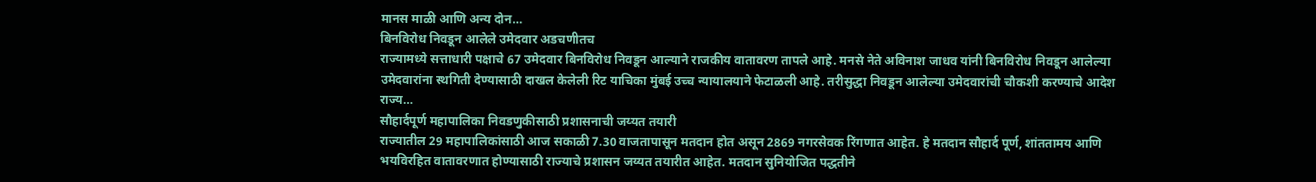मानस माळी आणि अन्य दोन…
बिनविरोध निवडून आलेले उमेदवार अडचणीतच
राज्यामध्ये सत्ताधारी पक्षाचे 67 उमेदवार बिनविरोध निवडून आल्याने राजकीय वातावरण तापले आहे. मनसे नेते अविनाश जाधव यांनी बिनविरोध निवडून आलेल्या उमेदवारांना स्थगिती देण्यासाठी दाखल केलेली रिट याचिका मुंबई उच्च न्यायालयाने फेटाळली आहे. तरीसुद्धा निवडून आलेल्या उमेदवारांची चौकशी करण्याचे आदेश राज्य…
सौहार्दपूर्ण महापालिका निवडणुकीसाठी प्रशासनाची जय्यत तयारी
राज्यातील 29 महापालिकांसाठी आज सकाळी 7.30 वाजतापासून मतदान होत असून 2869 नगरसेवक रिंगणात आहेत. हे मतदान सौहार्द पूर्ण, शांततामय आणि भयविरहित वातावरणात होण्यासाठी राज्याचे प्रशासन जय्यत तयारीत आहेत. मतदान सुनियोजित पद्धतीने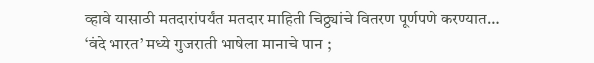व्हावे यासाठी मतदारांपर्यंत मतदार माहिती चिठ्ठ्यांचे वितरण पूर्णपणे करण्यात…
‘वंदे भारत’ मध्ये गुजराती भाषेला मानाचे पान ;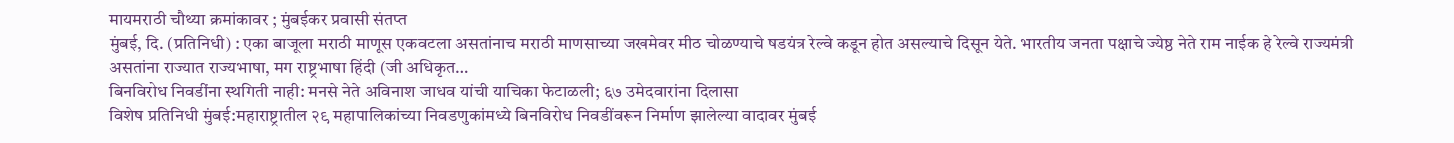मायमराठी चौथ्या क्रमांकावर ; मुंबईकर प्रवासी संतप्त
मुंबई, दि. (प्रतिनिधी) : एका बाजूला मराठी माणूस एकवटला असतांनाच मराठी माणसाच्या जखमेवर मीठ चोळण्याचे षडयंत्र रेल्वे कडून होत असल्याचे दिसून येते. भारतीय जनता पक्षाचे ज्येष्ठ नेते राम नाईक हे रेल्वे राज्यमंत्री असतांना राज्यात राज्यभाषा, मग राष्ट्रभाषा हिंदी (जी अधिकृत…
बिनविरोध निवडींना स्थगिती नाही: मनसे नेते अविनाश जाधव यांची याचिका फेटाळली; ६७ उमेदवारांना दिलासा
विशेष प्रतिनिधी मुंबई:महाराष्ट्रातील २९ महापालिकांच्या निवडणुकांमध्ये बिनविरोध निवडींवरून निर्माण झालेल्या वादावर मुंबई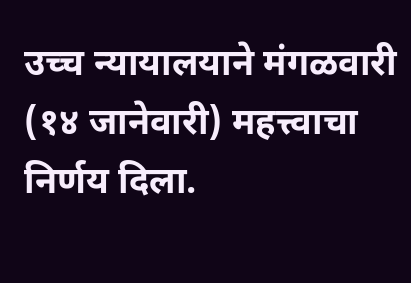उच्च न्यायालयाने मंगळवारी (१४ जानेवारी) महत्त्वाचा निर्णय दिला.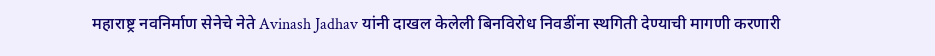महाराष्ट्र नवनिर्माण सेनेचे नेते Avinash Jadhav यांनी दाखल केलेली बिनविरोध निवडींना स्थगिती देण्याची मागणी करणारी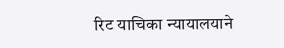रिट याचिका न्यायालयाने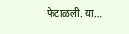फेटाळली. या…